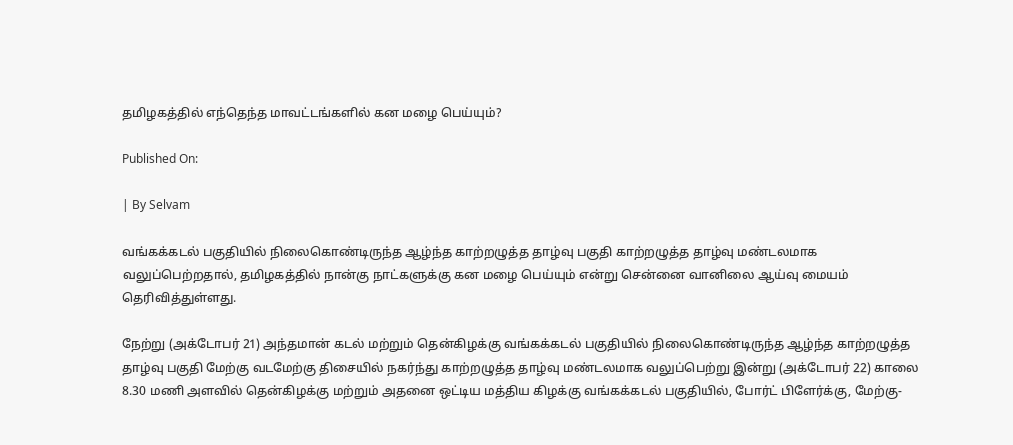தமிழகத்தில் எந்தெந்த மாவட்டங்களில் கன மழை பெய்யும்?

Published On:

| By Selvam

வங்கக்கடல்‌ பகுதியில்‌ நிலைகொண்டிருந்த ஆழ்ந்த காற்றழுத்த தாழ்வு பகுதி காற்றழுத்த தாழ்வு மண்டலமாக வலுப்பெற்றதால், தமிழகத்தில் நான்கு நாட்களுக்கு கன மழை பெய்யும் என்று சென்னை வானிலை ஆய்வு மையம் தெரிவித்துள்ளது.

நேற்று (அக்டோபர் 21) அந்தமான்‌ கடல்‌ மற்றும்‌ தென்கிழக்கு வங்கக்கடல்‌ பகுதியில்‌ நிலைகொண்டிருந்த ஆழ்ந்த காற்றழுத்த தாழ்வு பகுதி மேற்கு வடமேற்கு திசையில்‌ நகர்ந்து காற்றழுத்த தாழ்வு மண்டலமாக வலுப்பெற்று இன்று (அக்டோபர் 22) காலை 8.30 மணி அளவில்‌ தென்கிழக்கு மற்றும்‌ அதனை ஒட்டிய மத்திய கிழக்கு வங்கக்கடல்‌ பகுதியில்‌, போர்ட்‌ பிளேர்க்கு, மேற்கு-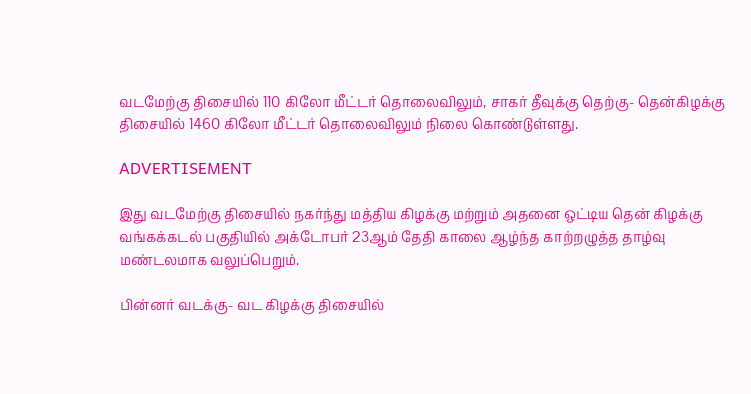வடமேற்கு திசையில்‌ 110 கிலோ மீட்டர்‌ தொலைவிலும்‌, சாகர்‌ தீவுக்கு தெற்கு- தென்கிழக்கு திசையில்‌ 1460 கிலோ மீட்டர்‌ தொலைவிலும்‌ நிலை கொண்டுள்ளது.

ADVERTISEMENT

இது வடமேற்கு திசையில்‌ நகர்ந்து மத்திய கிழக்கு மற்றும்‌ அதனை ஒட்டிய தென் கிழக்கு வங்கக்கடல்‌ பகுதியில்‌ அக்டோபர்‌ 23ஆம்‌ தேதி காலை ஆழ்ந்த காற்றழுத்த தாழ்வு மண்டலமாக வலுப்பெறும்.

பின்னர்‌ வடக்கு- வட கிழக்கு திசையில்‌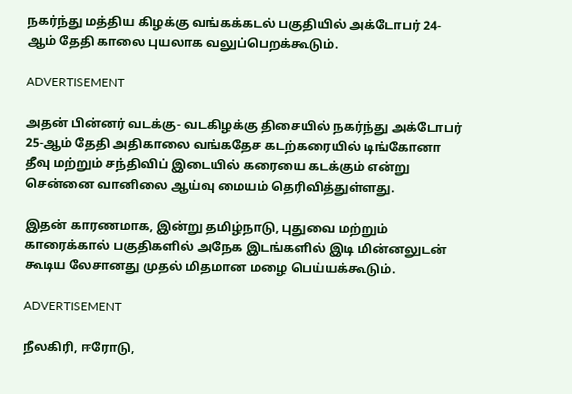நகர்ந்து மத்திய கிழக்கு வங்கக்கடல்‌ பகுதியில்‌ அக்டோபர்‌ 24-ஆம்‌ தேதி காலை புயலாக வலுப்பெறக்கூடும்‌.

ADVERTISEMENT

அதன்‌ பின்னர்‌ வடக்கு- வடகிழக்கு திசையில்‌ நகர்ந்து அக்டோபர்‌ 25-ஆம்‌ தேதி அதிகாலை வங்கதேச கடற்கரையில்‌ டிங்கோனா தீவு மற்றும்‌ சந்திவிப்‌ இடையில்‌ கரையை கடக்கும்‌ என்று சென்னை வானிலை ஆய்வு மையம் தெரிவித்துள்ளது.

இதன் காரணமாக, இன்று தமிழ்நாடு, புதுவை மற்றும்‌ காரைக்கால்‌ பகுதிகளில்‌ அநேக இடங்களில்‌ இடி மின்னலுடன்‌ கூடிய லேசானது முதல்‌ மிதமான மழை பெய்யக்கூடும்‌.

ADVERTISEMENT

நீலகிரி, ஈரோடு,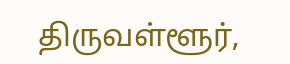திருவள்ளூர்‌,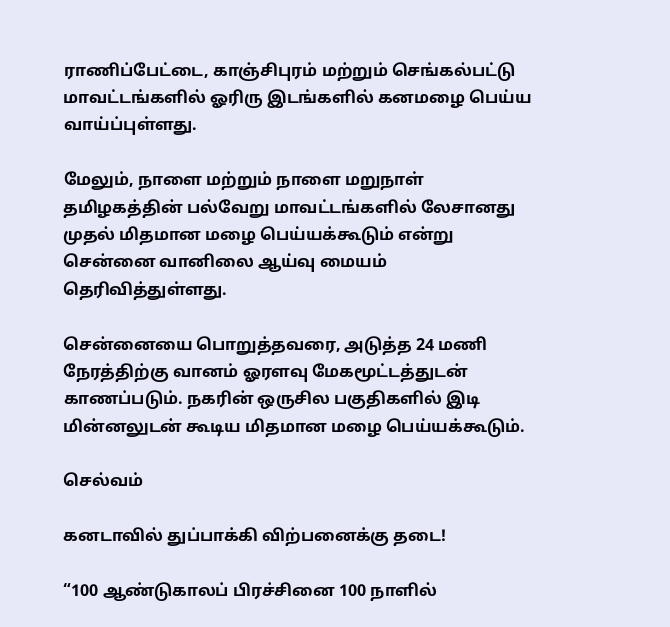ராணிப்பேட்டை, காஞ்சிபுரம்‌ மற்றும்‌ செங்கல்பட்டு மாவட்டங்களில்‌ ஓரிரு இடங்களில்‌ கனமழை பெய்ய வாய்ப்புள்ளது.

மேலும், நாளை மற்றும் நாளை மறுநாள் தமிழகத்தின் பல்வேறு மாவட்டங்களில் லேசானது முதல் மிதமான மழை பெய்யக்கூடும் என்று சென்னை வானிலை ஆய்வு மையம் தெரிவித்துள்ளது.

சென்னையை பொறுத்தவரை, அடுத்த 24 மணி நேரத்திற்கு வானம்‌ ஓரளவு மேகமூட்டத்துடன்‌ காணப்படும்‌. நகரின்‌ ஒருசில பகுதிகளில்‌ இடி மின்னலுடன்‌ கூடிய மிதமான மழை பெய்யக்கூடும்‌.

செல்வம்

கனடாவில் துப்பாக்கி விற்பனைக்கு தடை!

“100 ஆண்டுகாலப் பிரச்சினை 100 நாளில்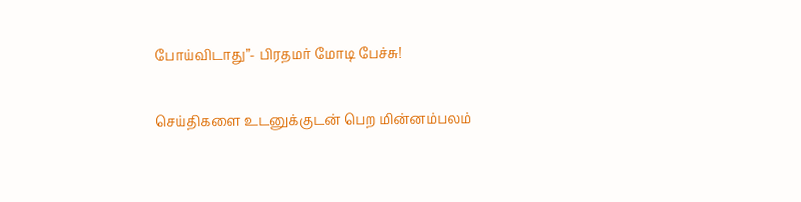போய்விடாது”- பிரதமர் மோடி பேச்சு!

செய்திகளை உடனுக்குடன் பெற மின்னம்பலம்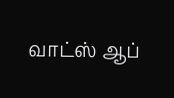வாட்ஸ் ஆப்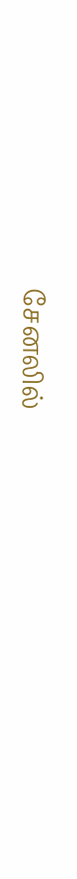சேனலில்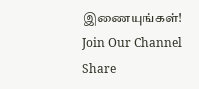இணையுங்கள்!
Join Our Channel
Share